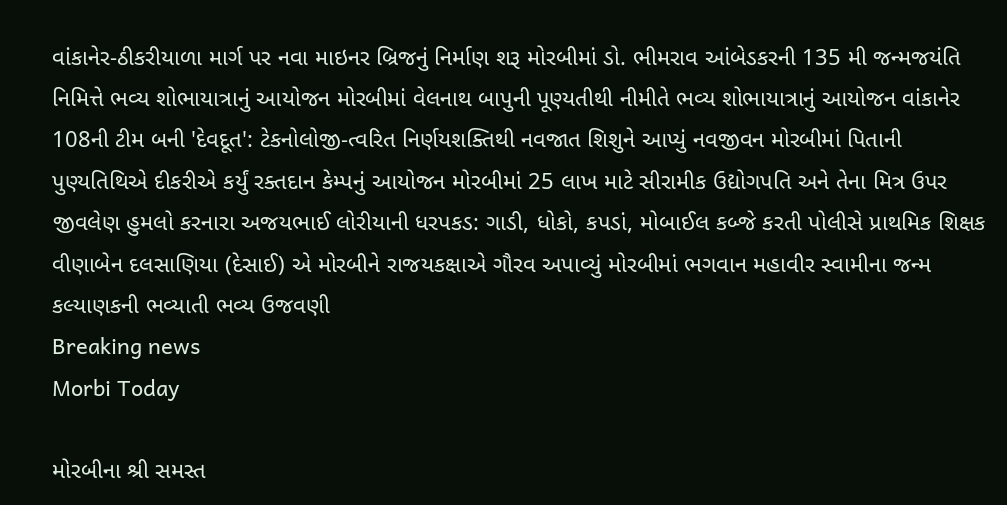વાંકાનેર-ઠીકરીયાળા માર્ગ પર નવા માઇનર બ્રિજનું નિર્માણ શરૂ મોરબીમાં ડો. ભીમરાવ આંબેડકરની 135 મી જન્મજયંતિ નિમિત્તે ભવ્ય શોભાયાત્રાનું આયોજન મોરબીમાં વેલનાથ બાપુની પૂણ્યતીથી નીમીતે ભવ્ય શોભાયાત્રાનું આયોજન વાંકાનેર 108ની ટીમ બની 'દેવદૂત': ટેકનોલોજી-ત્વરિત નિર્ણયશક્તિથી નવજાત શિશુને આપ્યું નવજીવન મોરબીમાં પિતાની પુણ્યતિથિએ દીકરીએ કર્યું રક્તદાન કેમ્પનું આયોજન મોરબીમાં 25 લાખ માટે સીરામીક ઉદ્યોગપતિ અને તેના મિત્ર ઉપર જીવલેણ હુમલો કરનારા અજયભાઈ લોરીયાની ધરપકડ: ગાડી, ધોકો, કપડાં, મોબાઈલ કબ્જે કરતી પોલીસે પ્રાથમિક શિક્ષક વીણાબેન દલસાણિયા (દેસાઈ) એ મોરબીને રાજયકક્ષાએ ગૌરવ અપાવ્યું મોરબીમાં ભગવાન મહાવીર સ્વામીના જન્મ કલ્યાણકની ભવ્યાતી ભવ્ય ઉજવણી
Breaking news
Morbi Today

મોરબીના શ્રી સમસ્ત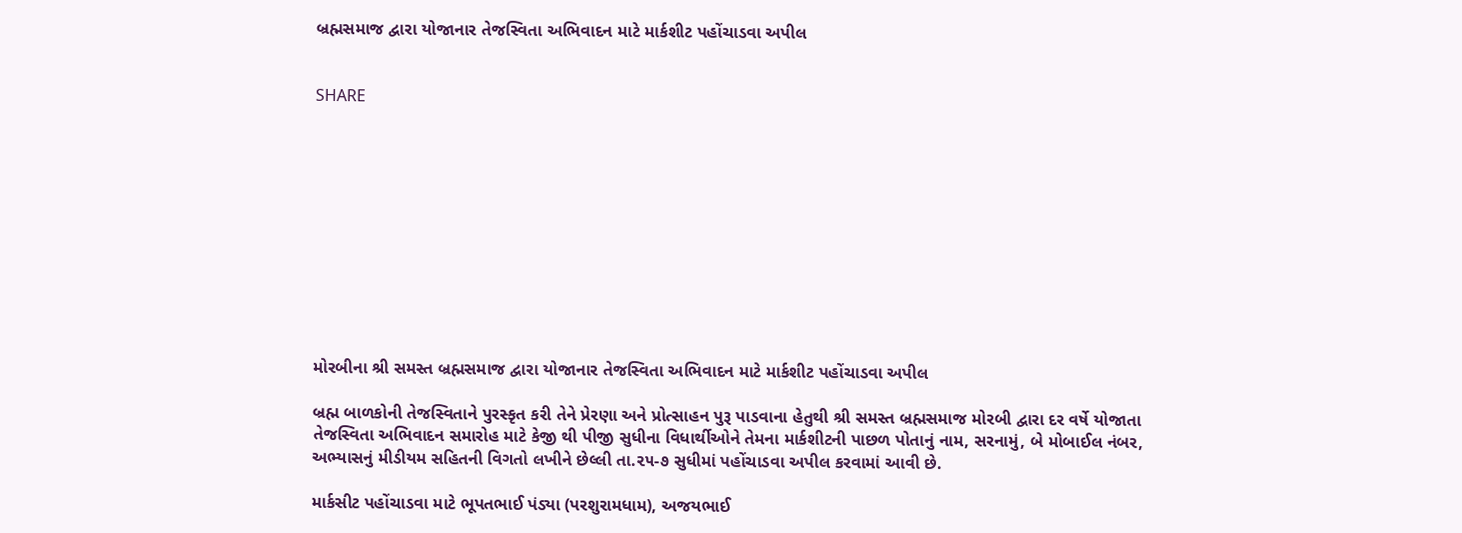બ્રહ્મસમાજ દ્વારા યોજાનાર તેજસ્વિતા અભિવાદન માટે માર્કશીટ પહોંચાડવા અપીલ


SHARE











મોરબીના શ્રી સમસ્ત બ્રહ્મસમાજ દ્વારા યોજાનાર તેજસ્વિતા અભિવાદન માટે માર્કશીટ પહોંચાડવા અપીલ

બ્રહ્મ બાળકોની તેજસ્વિતાને પુરસ્કૃત કરી તેને પ્રેરણા અને પ્રોત્સાહન પુરૂ પાડવાના હેતુથી શ્રી સમસ્ત બ્રહ્મસમાજ મોરબી દ્વારા દર વર્ષે યોજાતા તેજસ્વિતા અભિવાદન સમારોહ માટે કેજી થી પીજી સુધીના વિધાર્થીઓને તેમના માર્કશીટની પાછળ પોતાનું નામ, સરનામું, બે મોબાઈલ નંબર, અભ્યાસનું મીડીયમ સહિતની વિગતો લખીને છેલ્લી તા.૨૫-૭ સુધીમાં પહોંચાડવા અપીલ કરવામાં આવી છે.

માર્કસીટ પહોંચાડવા માટે ભૂપતભાઈ પંડ્યા (પરશુરામધામ), અજયભાઈ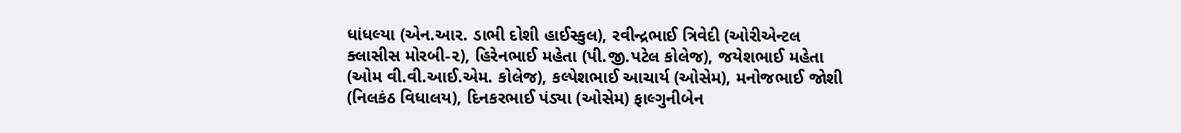ધાંધલ્યા (એન.આર. ડાભી દોશી હાઈસ્કુલ), રવીન્દ્રભાઈ ત્રિવેદી (ઓરીએન્ટલ ક્લાસીસ મોરબી-૨), હિરેનભાઈ મહેતા (પી.જી.પટેલ કોલેજ), જયેશભાઈ મહેતા (ઓમ વી.વી.આઈ.એમ. કોલેજ), કલ્પેશભાઈ આચાર્ય (ઓસેમ), મનોજભાઈ જોશી (નિલકંઠ વિધાલય), દિનકરભાઈ પંડ્યા (ઓસેમ) ફાલ્ગુનીબેન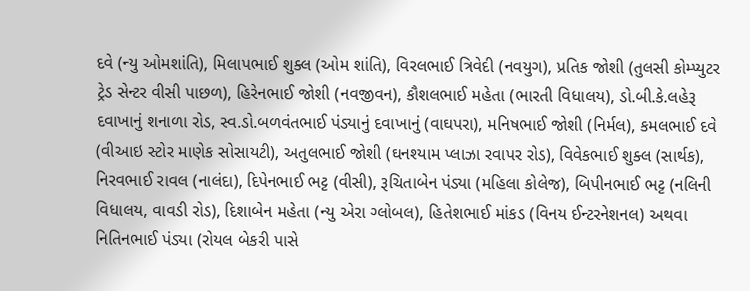દવે (ન્યુ ઓમશાંતિ), મિલાપભાઈ શુક્લ (ઓમ શાંતિ), વિરલભાઈ ત્રિવેદી (નવયુગ), પ્રતિક જોશી (તુલસી કોમ્પ્યુટર ટ્રેડ સેન્ટર વીસી પાછળ), હિરેનભાઈ જોશી (નવજીવન), કૌશલભાઈ મહેતા (ભારતી વિધાલય), ડો.બી.કે.લહેરૂ દવાખાનું શનાળા રોડ, સ્વ.ડો.બળવંતભાઈ પંડ્યાનું દવાખાનું (વાઘપરા), મનિષભાઈ જોશી (નિર્મલ), કમલભાઈ દવે (વીઆઇ સ્ટોર માણેક સોસાયટી), અતુલભાઈ જોશી (ઘનશ્યામ પ્લાઝા રવાપર રોડ), વિવેકભાઈ શુક્લ (સાર્થક), નિરવભાઈ રાવલ (નાલંદા), દિપેનભાઈ ભટ્ટ (વીસી), રૂચિતાબેન પંડ્યા (મહિલા કોલેજ), બિપીનભાઈ ભટ્ટ (નલિની વિધાલય, વાવડી રોડ), દિશાબેન મહેતા (ન્યુ એરા ગ્લોબલ), હિતેશભાઈ માંકડ (વિનય ઈન્ટરનેશનલ) અથવા નિતિનભાઈ પંડ્યા (રોયલ બેકરી પાસે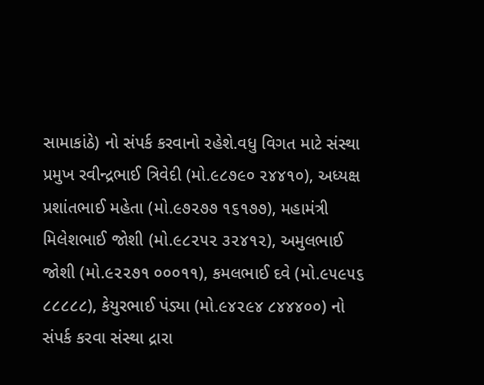સામાકાંઠે) નો સંપર્ક કરવાનો રહેશે.વધુ વિગત માટે સંસ્થા પ્રમુખ રવીન્દ્રભાઈ ત્રિવેદી (મો.૯૮૭૯૦ ૨૪૪૧૦), અધ્યક્ષ પ્રશાંતભાઈ મહેતા (મો.૯૭૨૭૭ ૧૬૧૭૭), મહામંત્રી મિલેશભાઈ જોશી (મો.૯૮૨૫૨ ૩૨૪૧૨), અમુલભાઈ જોશી (મો.૯૨૨૭૧ ૦૦૦૧૧), કમલભાઈ દવે (મો.૯૫૯૫૬ ૮૮૮૮૮), કેયુરભાઈ પંડ્યા (મો.૯૪૨૯૪ ૮૪૪૪૦૦) નો સંપર્ક કરવા સંસ્થા દ્રારા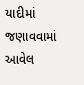યાદીમાં જણાવવામાં આવેલ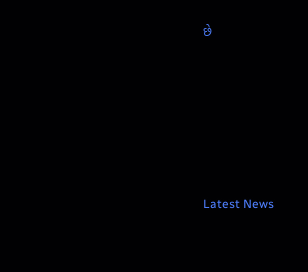છે






Latest News